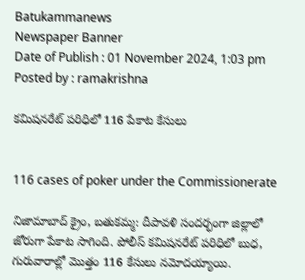Batukammanews
Newspaper Banner
Date of Publish : 01 November 2024, 1:03 pm Posted by : ramakrishna

కమిషనరేట్ పరిధిలో 116 పేకాట కేసులు


116 cases of poker under the Commissionerate

నిజామాబాద్ క్రైం, బతుకమ్మ: దీపావళి సందర్భంగా జిల్లాలో జోరుగా పేకాట సాగింది. పోలీస్ కమిషనరేట్ పరిధిలో బుధ, గురువారాల్లో మొత్తం 116 కేసులు నమోదయ్యాయి.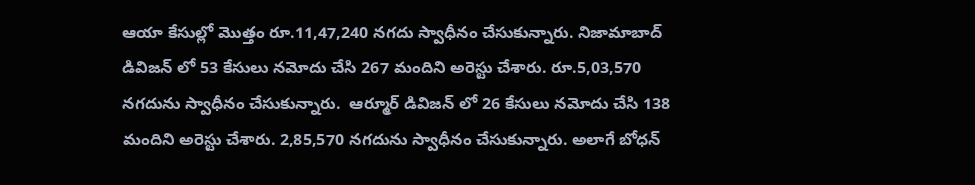ఆయా కేసుల్లో మొత్తం రూ.11,47,240 నగదు స్వాధీనం చేసుకున్నారు. నిజామాబాద్ డివిజన్ లో 53 కేసులు నమోదు చేసి 267 మందిని అరెస్టు చేశారు. రూ.5,03,570 నగదును స్వాధీనం చేసుకున్నారు.  ఆర్మూర్ డివిజన్ లో 26 కేసులు నమోదు చేసి 138 మందిని అరెస్టు చేశారు. 2,85,570 నగదును స్వాధీనం చేసుకున్నారు. అలాగే బోధన్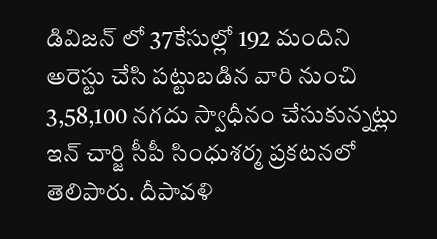డివిజన్ లో 37కేసుల్లో 192 మందిని అరెస్టు చేసి పట్టుబడిన వారి నుంచి 3,58,100 నగదు స్వాధీనం చేసుకున్నట్లు ఇన్ చార్జి సీపీ సింధుశర్మ ప్రకటనలో తెలిపారు. దీపావళి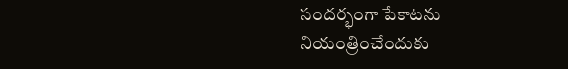సందర్భంగా పేకాటను నియంత్రించేందుకు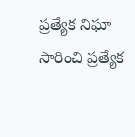ప్రత్యేక నిఘా సారించి ప్రత్యేక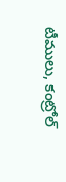టీములు, కంట్రోల్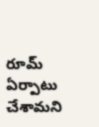రూమ్ ఏర్పాటు చేశామని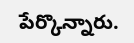పేర్కొన్నారు.